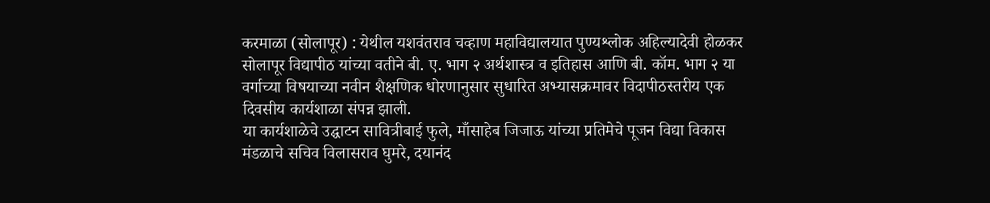करमाळा (सोलापूर) : येथील यशवंतराव चव्हाण महाविद्यालयात पुण्यश्लोक अहिल्यादेवी होळकर सोलापूर विद्यापीठ यांच्या वतीने बी. ए. भाग २ अर्थशास्त्र व इतिहास आणि बी. कॉम. भाग २ या वर्गाच्या विषयाच्या नवीन शैक्षणिक धोरणानुसार सुधारित अभ्यासक्रमावर विदापीठस्तरीय एक दिवसीय कार्यशाळा संपन्न झाली.
या कार्यशाळेचे उद्घाटन सावित्रीबाई फुले, माँसाहेब जिजाऊ यांच्या प्रतिमेचे पूजन विद्या विकास मंडळाचे सचिव विलासराव घुमरे, दयानंद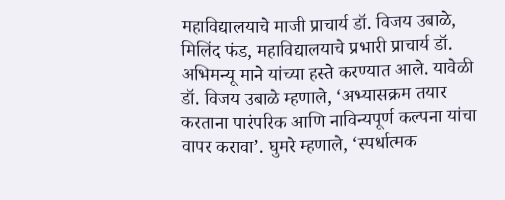महाविद्यालयाचे माजी प्राचार्य डॉ. विजय उबाळे, मिलिंद फंड, महाविद्यालयाचे प्रभारी प्राचार्य डॉ. अभिमन्यू माने यांच्या हस्ते करण्यात आले. यावेळी डॉ. विजय उबाळे म्हणाले, ‘अभ्यासक्रम तयार करताना पारंपरिक आणि नाविन्यपूर्ण कल्पना यांचा वापर करावा’. घुमरे म्हणाले, ‘स्पर्धात्मक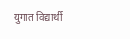युगात विद्यार्थी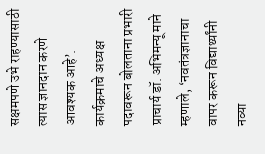सक्षमपणे उभे राहण्यासाठी त्यास ज्ञानदान करणे आवश्यक आहे’. कार्यक्रमाचे अध्यक्ष पदावरून बोलताना प्रभारी प्राचार्य डॉ. अभिमन्यू माने म्हणाले, ‘नवतंत्रज्ञानाचा वापर करून विद्यार्थ्यांनी नव्या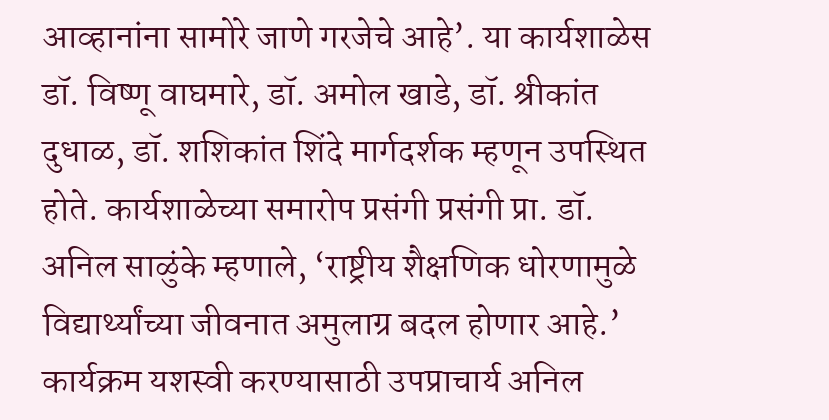आव्हानांना सामोरे जाणे गरजेचे आहे’. या कार्यशाळेस डॉ. विष्णू वाघमारे, डॉ. अमोल खाडे, डॉ. श्रीकांत दुधाळ, डॉ. शशिकांत शिंदे मार्गदर्शक म्हणून उपस्थित होते. कार्यशाळेच्या समारोप प्रसंगी प्रसंगी प्रा. डॉ. अनिल साळुंके म्हणाले, ‘राष्ट्रीय शैक्षणिक धोरणामुळे विद्यार्थ्यांच्या जीवनात अमुलाग्र बदल होणार आहे.’
कार्यक्रम यशस्वी करण्यासाठी उपप्राचार्य अनिल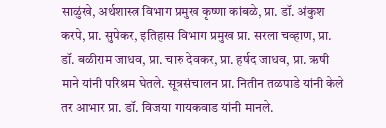साळुंखे, अर्थशास्त्र विभाग प्रमुख कृष्णा कांबळे, प्रा. डॉ. अंकुश करपे, प्रा. सुपेकर, इतिहास विभाग प्रमुख प्रा. सरला चव्हाण, प्रा. डॉ. बळीराम जाधव, प्रा. चारु देवकर, प्रा. हर्षद जाधव, प्रा. ऋषी माने यांनी परिश्रम घेतले. सूत्रसंचालन प्रा. नितीन तळपाडे यांनी केले तर आभार प्रा. डॉ. विजया गायकवाड यांनी मानले.